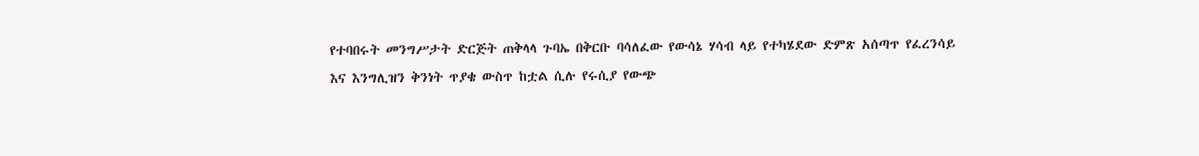የተባበሩት መንግሥታት ድርጅት ጠቅላላ ጉባኤ በቅርቡ ባሳለፈው የውሳኔ ሃሳብ ላይ የተካሄደው ድምጽ አሰጣጥ የፈረንሳይ እና እንግሊዝን ቅንነት ጥያቄ ውስጥ ከቷል ሲሉ የሩሲያ የውጭ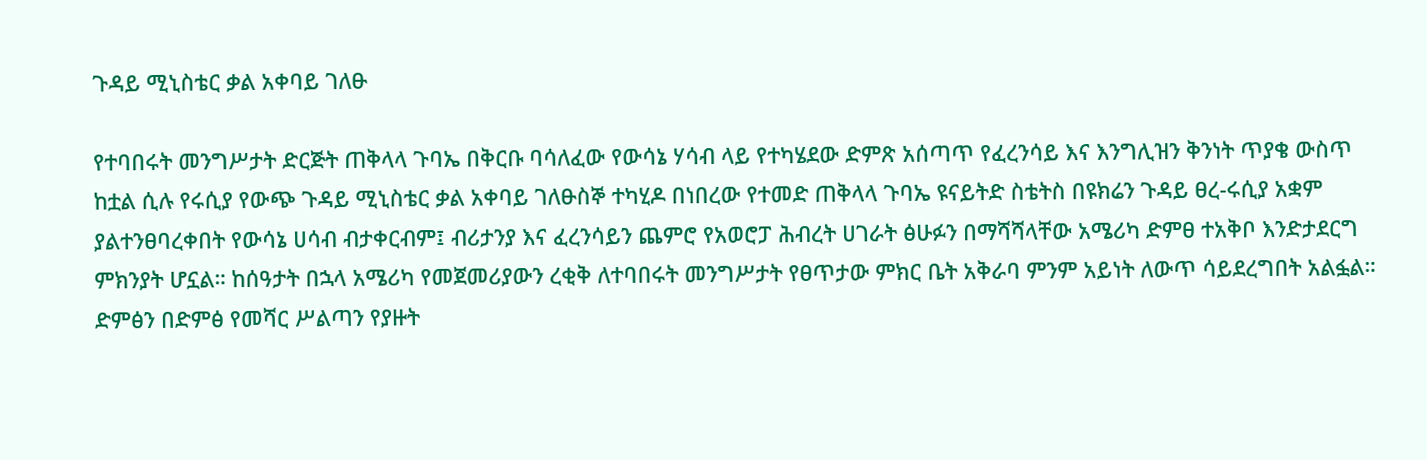ጉዳይ ሚኒስቴር ቃል አቀባይ ገለፁ

የተባበሩት መንግሥታት ድርጅት ጠቅላላ ጉባኤ በቅርቡ ባሳለፈው የውሳኔ ሃሳብ ላይ የተካሄደው ድምጽ አሰጣጥ የፈረንሳይ እና እንግሊዝን ቅንነት ጥያቄ ውስጥ ከቷል ሲሉ የሩሲያ የውጭ ጉዳይ ሚኒስቴር ቃል አቀባይ ገለፁስኞ ተካሂዶ በነበረው የተመድ ጠቅላላ ጉባኤ ዩናይትድ ስቴትስ በዩክሬን ጉዳይ ፀረ-ሩሲያ አቋም ያልተንፀባረቀበት የውሳኔ ሀሳብ ብታቀርብም፤ ብሪታንያ እና ፈረንሳይን ጨምሮ የአወሮፓ ሕብረት ሀገራት ፅሁፉን በማሻሻላቸው አሜሪካ ድምፀ ተአቅቦ እንድታደርግ ምክንያት ሆኗል። ከሰዓታት በኋላ አሜሪካ የመጀመሪያውን ረቂቅ ለተባበሩት መንግሥታት የፀጥታው ምክር ቤት አቅራባ ምንም አይነት ለውጥ ሳይደረግበት አልፏል። ድምፅን በድምፅ የመሻር ሥልጣን የያዙት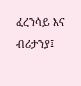ፈረንሳይ እና ብሪታንያ፤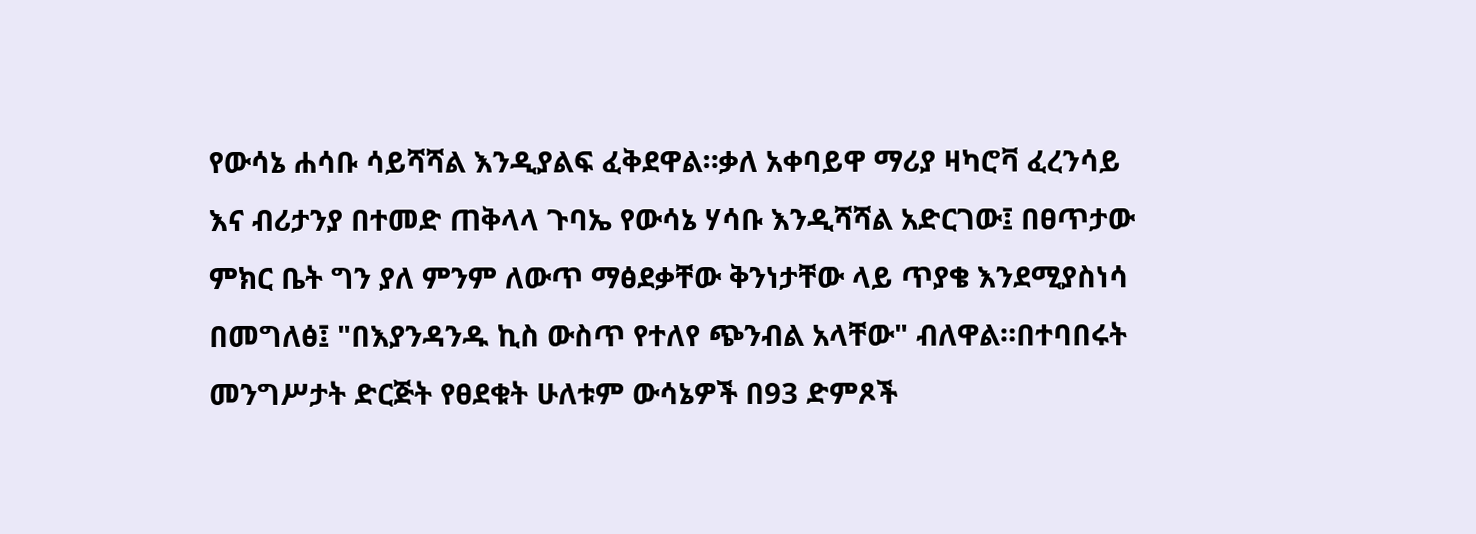የውሳኔ ሐሳቡ ሳይሻሻል እንዲያልፍ ፈቅደዋል።ቃለ አቀባይዋ ማሪያ ዛካሮቫ ፈረንሳይ እና ብሪታንያ በተመድ ጠቅላላ ጉባኤ የውሳኔ ሃሳቡ እንዲሻሻል አድርገው፤ በፀጥታው ምክር ቤት ግን ያለ ምንም ለውጥ ማፅደቃቸው ቅንነታቸው ላይ ጥያቄ እንደሚያስነሳ በመግለፅ፤ "በእያንዳንዱ ኪስ ውስጥ የተለየ ጭንብል አላቸው" ብለዋል።በተባበሩት መንግሥታት ድርጅት የፀደቁት ሁለቱም ውሳኔዎች በ93 ድምጾች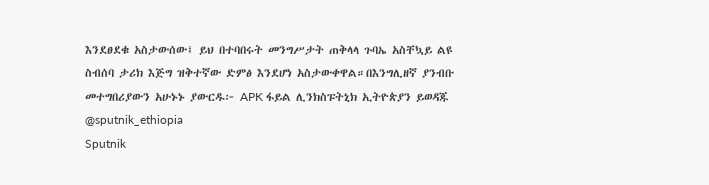እንደፀደቁ አስታውሰው፤ ይህ በተባበሩት መንግሥታት ጠቅላላ ጉባኤ አስቸኳይ ልዩ ስብሰባ ታሪክ እጅግ ዝቅተኛው ድምፅ እንደሆነ አስታውቀዋል።በእንግሊዘኛ ያንብቡ መተግበሪያውን አሁኑኑ ያውርዱ፦ APK ፋይል ሊንክስፑትኒክ ኢትዮጵያን ይወዳጁ @sputnik_ethiopia
Sputnik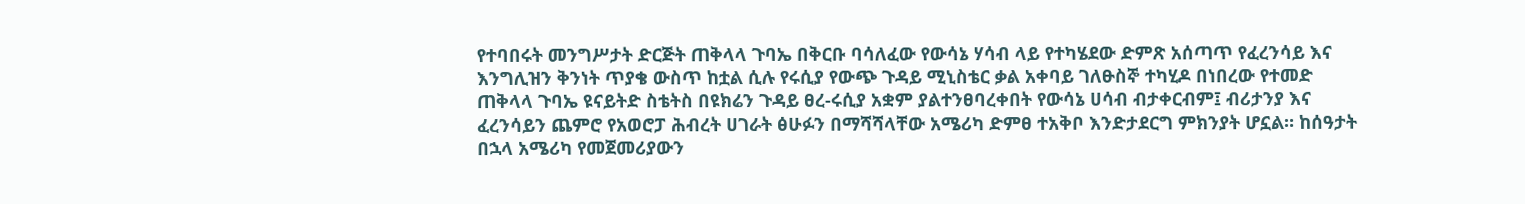የተባበሩት መንግሥታት ድርጅት ጠቅላላ ጉባኤ በቅርቡ ባሳለፈው የውሳኔ ሃሳብ ላይ የተካሄደው ድምጽ አሰጣጥ የፈረንሳይ እና እንግሊዝን ቅንነት ጥያቄ ውስጥ ከቷል ሲሉ የሩሲያ የውጭ ጉዳይ ሚኒስቴር ቃል አቀባይ ገለፁስኞ ተካሂዶ በነበረው የተመድ ጠቅላላ ጉባኤ ዩናይትድ ስቴትስ በዩክሬን ጉዳይ ፀረ-ሩሲያ አቋም ያልተንፀባረቀበት የውሳኔ ሀሳብ ብታቀርብም፤ ብሪታንያ እና ፈረንሳይን ጨምሮ የአወሮፓ ሕብረት ሀገራት ፅሁፉን በማሻሻላቸው አሜሪካ ድምፀ ተአቅቦ እንድታደርግ ምክንያት ሆኗል። ከሰዓታት በኋላ አሜሪካ የመጀመሪያውን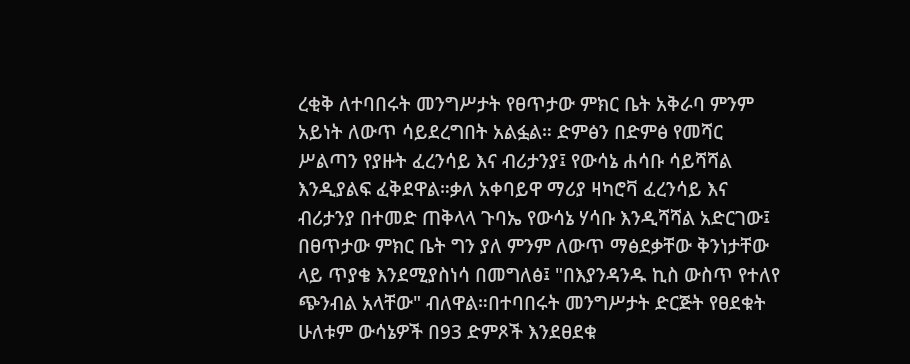ረቂቅ ለተባበሩት መንግሥታት የፀጥታው ምክር ቤት አቅራባ ምንም አይነት ለውጥ ሳይደረግበት አልፏል። ድምፅን በድምፅ የመሻር ሥልጣን የያዙት ፈረንሳይ እና ብሪታንያ፤ የውሳኔ ሐሳቡ ሳይሻሻል እንዲያልፍ ፈቅደዋል።ቃለ አቀባይዋ ማሪያ ዛካሮቫ ፈረንሳይ እና ብሪታንያ በተመድ ጠቅላላ ጉባኤ የውሳኔ ሃሳቡ እንዲሻሻል አድርገው፤ በፀጥታው ምክር ቤት ግን ያለ ምንም ለውጥ ማፅደቃቸው ቅንነታቸው ላይ ጥያቄ እንደሚያስነሳ በመግለፅ፤ "በእያንዳንዱ ኪስ ውስጥ የተለየ ጭንብል አላቸው" ብለዋል።በተባበሩት መንግሥታት ድርጅት የፀደቁት ሁለቱም ውሳኔዎች በ93 ድምጾች እንደፀደቁ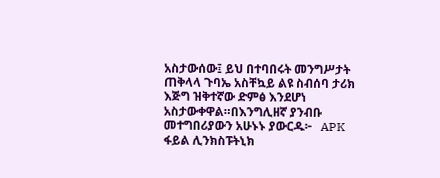አስታውሰው፤ ይህ በተባበሩት መንግሥታት ጠቅላላ ጉባኤ አስቸኳይ ልዩ ስብሰባ ታሪክ እጅግ ዝቅተኛው ድምፅ እንደሆነ አስታውቀዋል።በእንግሊዘኛ ያንብቡ መተግበሪያውን አሁኑኑ ያውርዱ፦   APK ፋይል ሊንክስፑትኒክ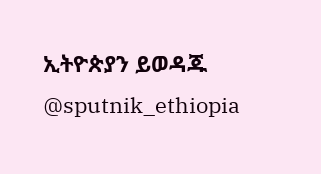ኢትዮጵያን ይወዳጁ @sputnik_ethiopia